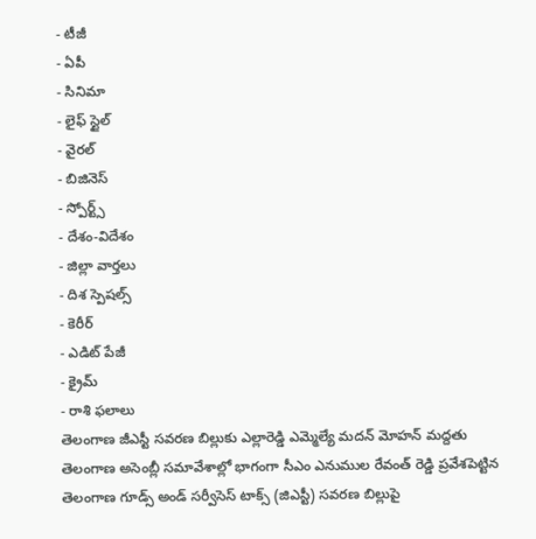- టీజీ
- ఏపీ
- సినిమా
- లైఫ్ స్టైల్
- వైరల్
- బిజినెస్
- స్పోర్ట్స్
- దేశం-విదేశం
- జిల్లా వార్తలు
- దిశ స్పెషల్స్
- కెరీర్
- ఎడిట్ పేజీ
- క్రైమ్
- రాశి ఫలాలు
తెలంగాణ జీఎస్టీ సవరణ బిల్లుకు ఎల్లారెడ్డి ఎమ్మెల్యే మదన్ మోహన్ మద్దతు
తెలంగాణ అసెంబ్లీ సమావేశాల్లో భాగంగా సీఎం ఎనుముల రేవంత్ రెడ్డి ప్రవేశపెట్టిన తెలంగాణ గూడ్స్ అండ్ సర్వీసెస్ టాక్స్ (జిఎస్టీ) సవరణ బిల్లుపై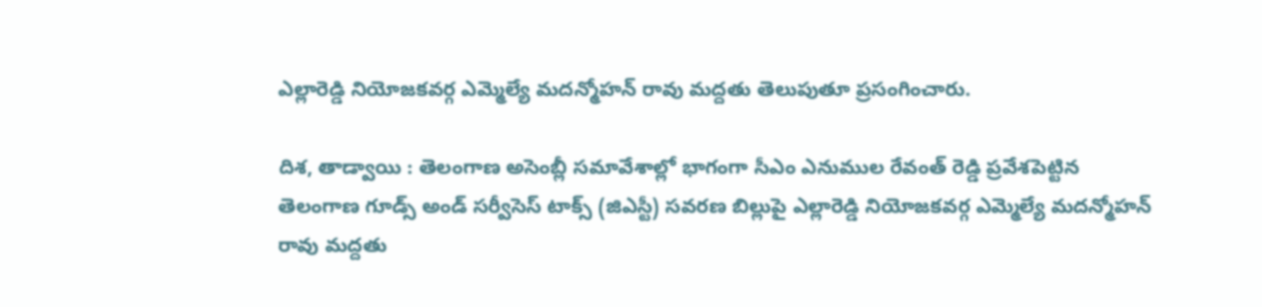ఎల్లారెడ్డి నియోజకవర్గ ఎమ్మెల్యే మదన్మోహన్ రావు మద్దతు తెలుపుతూ ప్రసంగించారు.

దిశ, తాడ్వాయి : తెలంగాణ అసెంబ్లీ సమావేశాల్లో భాగంగా సీఎం ఎనుముల రేవంత్ రెడ్డి ప్రవేశపెట్టిన తెలంగాణ గూడ్స్ అండ్ సర్వీసెస్ టాక్స్ (జిఎస్టీ) సవరణ బిల్లుపై ఎల్లారెడ్డి నియోజకవర్గ ఎమ్మెల్యే మదన్మోహన్ రావు మద్దతు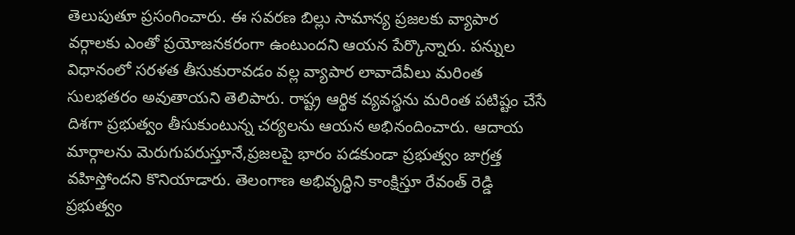తెలుపుతూ ప్రసంగించారు. ఈ సవరణ బిల్లు సామాన్య ప్రజలకు వ్యాపార వర్గాలకు ఎంతో ప్రయోజనకరంగా ఉంటుందని ఆయన పేర్కొన్నారు. పన్నుల విధానంలో సరళత తీసుకురావడం వల్ల వ్యాపార లావాదేవీలు మరింత సులభతరం అవుతాయని తెలిపారు. రాష్ట్ర ఆర్థిక వ్యవస్థను మరింత పటిష్టం చేసే దిశగా ప్రభుత్వం తీసుకుంటున్న చర్యలను ఆయన అభినందించారు. ఆదాయ మార్గాలను మెరుగుపరుస్తూనే,ప్రజలపై భారం పడకుండా ప్రభుత్వం జాగ్రత్త వహిస్తోందని కొనియాడారు. తెలంగాణ అభివృద్ధిని కాంక్షిస్తూ రేవంత్ రెడ్డి ప్రభుత్వం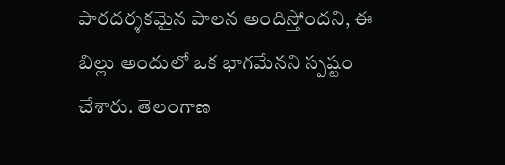పారదర్శకమైన పాలన అందిస్తోందని, ఈ బిల్లు అందులో ఒక భాగమేనని స్పష్టం చేశారు. తెలంగాణ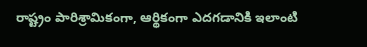రాష్ట్రం పారిశ్రామికంగా, ఆర్థికంగా ఎదగడానికి ఇలాంటి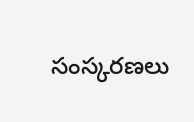సంస్కరణలు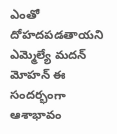ఎంతో దోహదపడతాయని ఎమ్మెల్యే మదన్ మోహన్ ఈ సందర్భంగా ఆశాభావం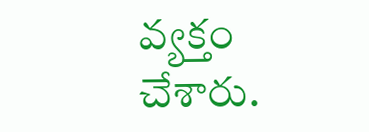వ్యక్తం చేశారు.